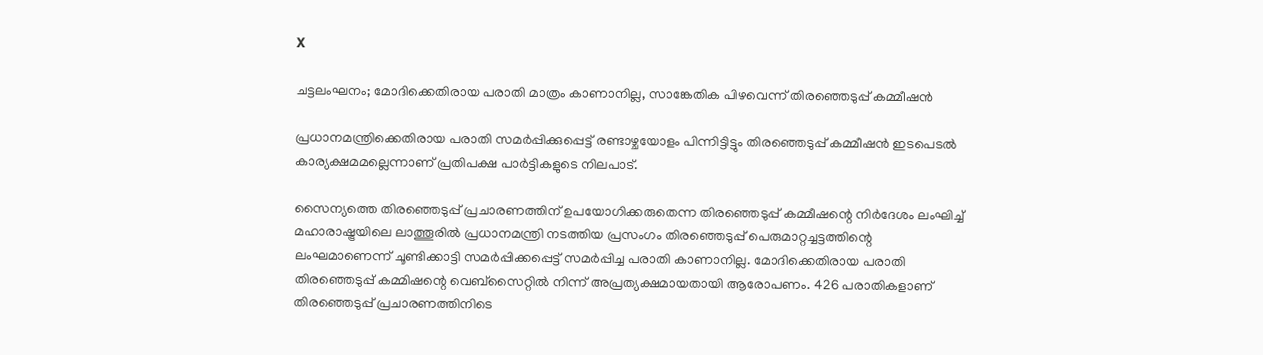X

ചട്ടലംഘനം; മോദിക്കെതിരായ പരാതി മാത്രം കാണാനില്ല, സാങ്കേതിക പിഴവെന്ന് തിരഞ്ഞെടുപ്പ് കമ്മീഷൻ

പ്രധാനമന്ത്രിക്കെതിരായ പരാതി സമർപ്പിക്കുപ്പെട്ട് രണ്ടാഴ്ചയോളം പിന്നിട്ടിട്ടും തിരഞ്ഞെടുപ്പ് കമ്മീഷന്‍ ഇടപെടൽ കാര്യക്ഷമമല്ലെന്നാണ് പ്രതിപക്ഷ പാർട്ടികളുടെ നിലപാട്.

സൈന്യത്തെ തിരഞ്ഞെടുപ്പ് പ്രചാരണത്തിന് ഉപയോഗിക്കരുതെന്ന തിരഞ്ഞെടുപ്പ് കമ്മീഷന്റെ നിർദേശം ലംഘിച്ച് മഹാരാഷ്ട്രയിലെ ലാത്തൂരില്‍ പ്രധാനമന്ത്രി നടത്തിയ പ്രസംഗം തിരഞ്ഞെടുപ്പ് പെരുമാറ്റച്ചട്ടത്തിന്റെ ലംഘമാണെന്ന് ചൂണ്ടിക്കാട്ടി സമർപ്പിക്കപ്പെട്ട് സമർപ്പിച്ച പരാതി കാണാനില്ല. മോദിക്കെതിരായ പരാതി തിരഞ്ഞെടുപ്പ് കമ്മിഷന്റെ വെബ്സൈറ്റിൽ നിന്ന് അപ്രത്യക്ഷമായതായി ആരോപണം. 426 പരാതികളാണ് തിരഞ്ഞെടുപ്പ് പ്രചാരണത്തിനിടെ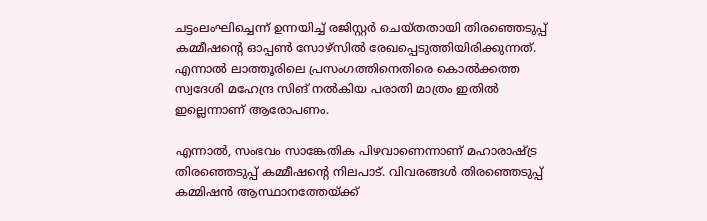ചട്ടംലംഘിച്ചെന്ന് ഉന്നയിച്ച് രജിസ്റ്റർ ചെയ്തതായി തിരഞ്ഞെടുപ്പ് കമ്മീഷന്റെ ഓപ്പൺ സോഴ്സിൽ രേഖപ്പെടുത്തിയിരിക്കുന്നത്. എന്നാൽ ലാത്തൂരിലെ പ്രസംഗത്തിനെതിരെ കൊൽക്കത്ത സ്വദേശി മഹേന്ദ്ര സിങ് നൽകിയ പരാതി മാത്രം ഇതിൽ ഇല്ലെന്നാണ് ആരോപണം.

എന്നാൽ, സംഭവം സാങ്കേതിക പിഴവാണെന്നാണ് മഹാരാഷ്ട്ര തിരഞ്ഞെടുപ്പ് കമ്മീഷന്റെ നിലപാട്. വിവരങ്ങൾ തിരഞ്ഞെടുപ്പ് കമ്മിഷൻ ആസ്ഥാനത്തേയ്ക്ക്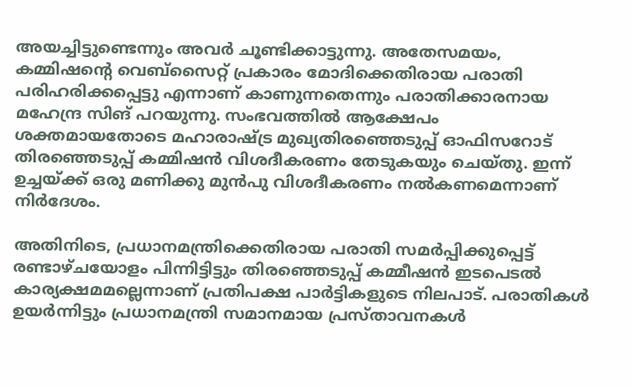അയച്ചിട്ടുണ്ടെന്നും അവർ ചൂണ്ടിക്കാട്ടുന്നു. അതേസമയം, കമ്മിഷന്റെ വെബ്സൈറ്റ് പ്രകാരം മോദിക്കെതിരായ പരാതി പരിഹരിക്കപ്പെട്ടു എന്നാണ് കാണുന്നതെന്നും പരാതിക്കാരനായ മഹേന്ദ്ര സിങ് പറയുന്നു. സംഭവത്തിൽ ആക്ഷേപം ശക്തമായതോടെ മഹാരാഷ്ട്ര മുഖ്യതിരഞ്ഞെടുപ്പ് ഓഫിസറോട് തിരഞ്ഞെടുപ്പ് കമ്മിഷൻ വിശദീകരണം തേടുകയും ചെയ്തു. ഇന്ന് ഉച്ചയ്ക്ക് ഒരു മണിക്കു മുൻപു വിശദീകരണം നൽകണമെന്നാണ് നിർദേശം.

അതിനിടെ, പ്രധാനമന്ത്രിക്കെതിരായ പരാതി സമർപ്പിക്കുപ്പെട്ട് രണ്ടാഴ്ചയോളം പിന്നിട്ടിട്ടും തിരഞ്ഞെടുപ്പ് കമ്മീഷന്‍ ഇടപെടൽ കാര്യക്ഷമമല്ലെന്നാണ് പ്രതിപക്ഷ പാർട്ടികളുടെ നിലപാട്. പരാതികൾ ഉയർന്നിട്ടും പ്രധാനമന്ത്രി സമാനമായ പ്രസ്താവനകൾ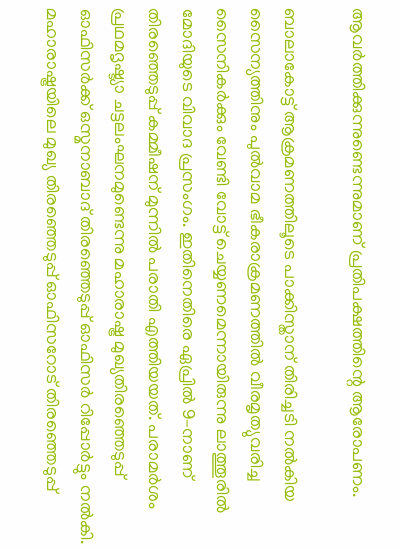ആവർത്തിക്കുന്നുണ്ടെന്നുമാണ് പ്രതിപക്ഷത്തിന്റെ ആരോപണം.

ബാലാകോട്ട് ആക്രമണത്തിലൂടെ പാക്കിസ്താന് തിരിച്ചടി നല്‍കിയ സൈന്യത്തിനും പു‍ല്‍വാമ ഭീകരാക്രമണത്തില്‍ വീരമൃത്യുവരിച്ച സൈനികര്‍ക്കും വേണ്ടി വോട്ട് ചെയ്യണമെന്നായിരുന്നു ലാത്തൂരിൽ മോദിയുടെ വിവാദ പ്രസംഗം. ഇതിനെതിരെ ഏപ്രിൽ 9–നാണ് തിരഞ്ഞെടുപ്പ് കമ്മീഷന് മുന്നിൽ പരാതി എത്തിയയത്. പരാമർശം പ്രഥമദൃഷ്ട്യാ ചട്ടലംഘനമുണ്ടെന്നു മഹാരാഷ്ട്ര മുഖ്യതിരഞ്ഞെടുപ്പ് ഓഫിസർക്ക് ഒസ്മനാബാദ്‌ തിരഞ്ഞെടുപ്പ് ഓഫിസർ റിപ്പോര്‍ട്ടും നൽകി. മഹാരാഷ്ട്രയിലെ മുഖ്യ തിരഞ്ഞെടുപ്പ് ഓഫിസറോട് തിരഞ്ഞെടുപ്പ്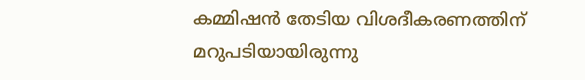കമ്മിഷൻ തേടിയ വിശദീകരണത്തിന് മറുപടിയായിരുന്നു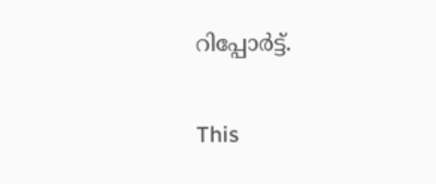റിപ്പോർട്ട്.

This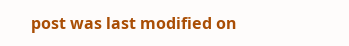post was last modified on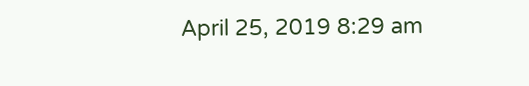April 25, 2019 8:29 am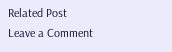Related Post
Leave a Comment